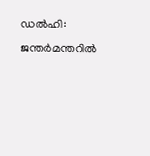ഡൽഹി: ജന്തർമന്തറിൽ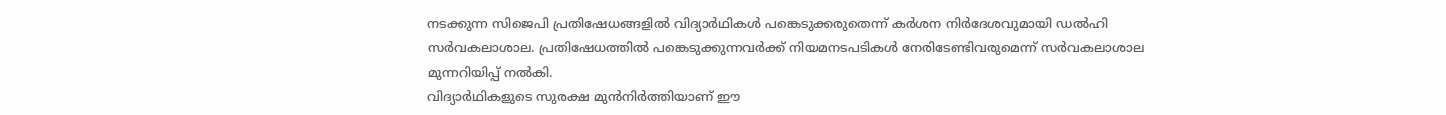നടക്കുന്ന സിജെപി പ്രതിഷേധങ്ങളിൽ വിദ്യാർഥികൾ പങ്കെടുക്കരുതെന്ന് കർശന നിർദേശവുമായി ഡൽഹി സർവകലാശാല. പ്രതിഷേധത്തിൽ പങ്കെടുക്കുന്നവർക്ക് നിയമനടപടികൾ നേരിടേണ്ടിവരുമെന്ന് സർവകലാശാല മുന്നറിയിപ്പ് നൽകി.
വിദ്യാർഥികളുടെ സുരക്ഷ മുൻനിർത്തിയാണ് ഈ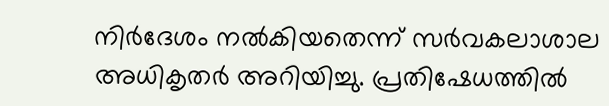നിർദേശം നൽകിയതെന്ന് സർവകലാശാല അധികൃതർ അറിയിച്ചു. പ്രതിഷേധത്തിൽ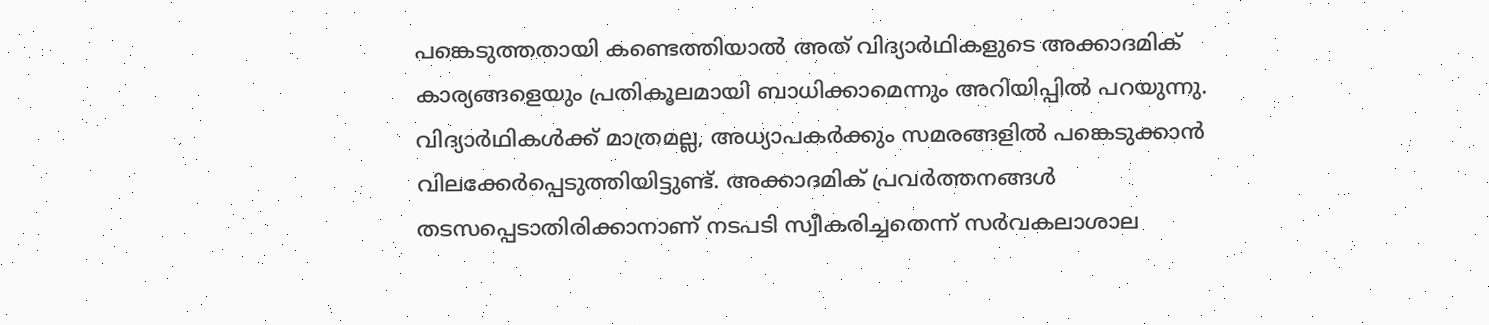പങ്കെടുത്തതായി കണ്ടെത്തിയാൽ അത് വിദ്യാർഥികളുടെ അക്കാദമിക് കാര്യങ്ങളെയും പ്രതികൂലമായി ബാധിക്കാമെന്നും അറിയിപ്പിൽ പറയുന്നു.
വിദ്യാർഥികൾക്ക് മാത്രമല്ല, അധ്യാപകർക്കും സമരങ്ങളിൽ പങ്കെടുക്കാൻ വിലക്കേർപ്പെടുത്തിയിട്ടുണ്ട്. അക്കാദമിക് പ്രവർത്തനങ്ങൾ തടസപ്പെടാതിരിക്കാനാണ് നടപടി സ്വീകരിച്ചതെന്ന് സർവകലാശാല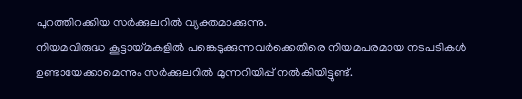പുറത്തിറക്കിയ സർക്കുലറിൽ വ്യക്തമാക്കുന്നു.
നിയമവിരുദ്ധ കൂട്ടായ്മകളിൽ പങ്കെടുക്കുന്നവർക്കെതിരെ നിയമപരമായ നടപടികൾ ഉണ്ടായേക്കാമെന്നും സർക്കുലറിൽ മുന്നറിയിപ്പ് നൽകിയിട്ടുണ്ട്.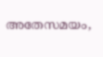അതേസമയം,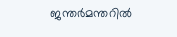ജന്തർമന്തറിൽ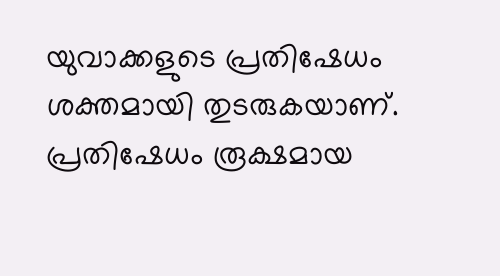യുവാക്കളുടെ പ്രതിഷേധം ശക്തമായി തുടരുകയാണ്. പ്രതിഷേധം രൂക്ഷമായ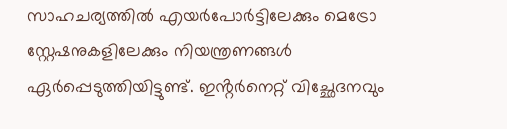സാഹചര്യത്തിൽ എയർപോർട്ടിലേക്കും മെട്രോ സ്റ്റേഷനുകളിലേക്കും നിയന്ത്രണങ്ങൾ ഏർപ്പെടുത്തിയിട്ടുണ്ട്. ഇൻ്റർനെറ്റ് വിച്ഛേദനവും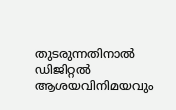തുടരുന്നതിനാൽ ഡിജിറ്റൽ ആശയവിനിമയവും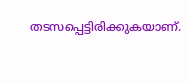തടസപ്പെട്ടിരിക്കുകയാണ്.